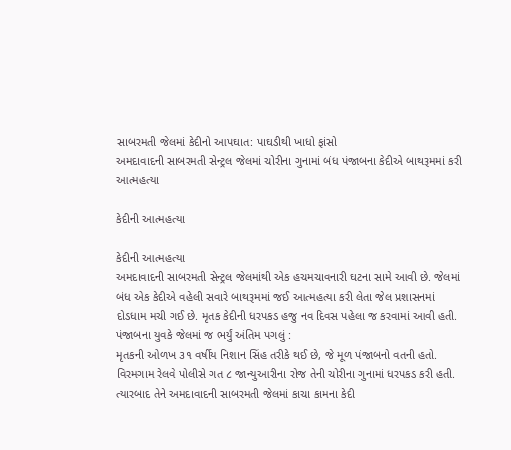સાબરમતી જેલમાં કેદીનો આપઘાત: પાઘડીથી ખાધો ફાંસો
અમદાવાદની સાબરમતી સેન્ટ્રલ જેલમાં ચોરીના ગુનામાં બંધ પંજાબના કેદીએ બાથરૂમમાં કરી આત્મહત્યા

કેદીની આત્મહત્યા

કેદીની આત્મહત્યા
અમદાવાદની સાબરમતી સેન્ટ્રલ જેલમાંથી એક હચમચાવનારી ઘટના સામે આવી છે. જેલમાં બંધ એક કેદીએ વહેલી સવારે બાથરૂમમાં જઈ આત્મહત્યા કરી લેતા જેલ પ્રશાસનમાં દોડધામ મચી ગઈ છે. મૃતક કેદીની ધરપકડ હજુ નવ દિવસ પહેલા જ કરવામાં આવી હતી.
પંજાબના યુવકે જેલમાં જ ભર્યું અંતિમ પગલું :
મૃતકની ઓળખ ૩૧ વર્ષીય નિશાન સિંહ તરીકે થઈ છે, જે મૂળ પંજાબનો વતની હતો. વિરમગામ રેલવે પોલીસે ગત ૮ જાન્યુઆરીના રોજ તેની ચોરીના ગુનામાં ધરપકડ કરી હતી. ત્યારબાદ તેને અમદાવાદની સાબરમતી જેલમાં કાચા કામના કેદી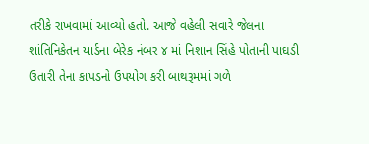તરીકે રાખવામાં આવ્યો હતો. આજે વહેલી સવારે જેલના શાંતિનિકેતન યાર્ડના બેરેક નંબર ૪ માં નિશાન સિંહે પોતાની પાઘડી ઉતારી તેના કાપડનો ઉપયોગ કરી બાથરૂમમાં ગળે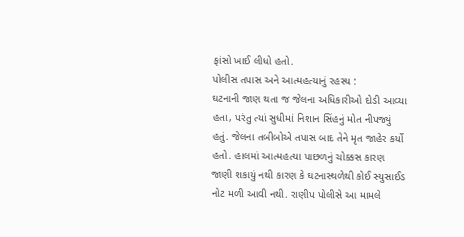ફાંસો ખાઈ લીધો હતો.
પોલીસ તપાસ અને આત્મહત્યાનું રહસ્ય :
ઘટનાની જાણ થતા જ જેલના અધિકારીઓ દોડી આવ્યા હતા, પરંતુ ત્યાં સુધીમાં નિશાન સિંહનું મોત નીપજ્યું હતું. જેલના તબીબોએ તપાસ બાદ તેને મૃત જાહેર કર્યો હતો. હાલમાં આત્મહત્યા પાછળનું ચોક્કસ કારણ જાણી શકાયું નથી કારણ કે ઘટનાસ્થળેથી કોઈ સ્યુસાઈડ નોટ મળી આવી નથી. રાણીપ પોલીસે આ મામલે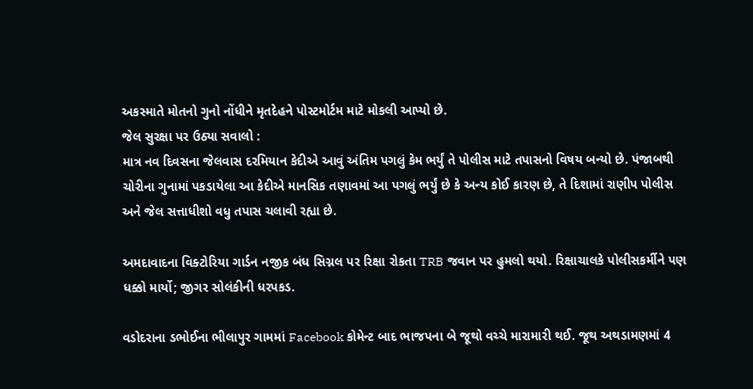અકસ્માતે મોતનો ગુનો નોંધીને મૃતદેહને પોસ્ટમોર્ટમ માટે મોકલી આપ્યો છે.
જેલ સુરક્ષા પર ઉઠ્યા સવાલો :
માત્ર નવ દિવસના જેલવાસ દરમિયાન કેદીએ આવું અંતિમ પગલું કેમ ભર્યું તે પોલીસ માટે તપાસનો વિષય બન્યો છે. પંજાબથી ચોરીના ગુનામાં પકડાયેલા આ કેદીએ માનસિક તણાવમાં આ પગલું ભર્યું છે કે અન્ય કોઈ કારણ છે, તે દિશામાં રાણીપ પોલીસ અને જેલ સત્તાધીશો વધુ તપાસ ચલાવી રહ્યા છે.

અમદાવાદના વિક્ટોરિયા ગાર્ડન નજીક બંધ સિગ્નલ પર રિક્ષા રોકતા TRB જવાન પર હુમલો થયો. રિક્ષાચાલકે પોલીસકર્મીને પણ ધક્કો માર્યો; જીગર સોલંકીની ધરપકડ.

વડોદરાના ડભોઈના ભીલાપુર ગામમાં Facebook કોમેન્ટ બાદ ભાજપના બે જૂથો વચ્ચે મારામારી થઈ. જૂથ અથડામણમાં 4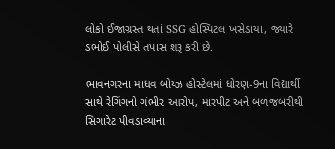લોકો ઈજાગ્રસ્ત થતાં SSG હોસ્પિટલ ખસેડાયા, જ્યારે ડભોઈ પોલીસે તપાસ શરૂ કરી છે.

ભાવનગરના માધવ બોય્ઝ હોસ્ટેલમાં ધોરણ-9ના વિદ્યાર્થી સાથે રેગિંગનો ગંભીર આરોપ, મારપીટ અને બળજબરીથી સિગારેટ પીવડાવ્યાના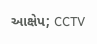આક્ષેપ; CCTV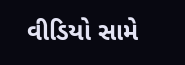વીડિયો સામે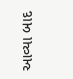આવ્યા બાદ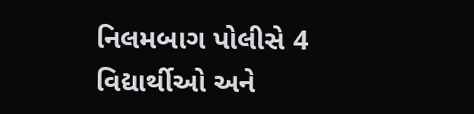નિલમબાગ પોલીસે 4 વિદ્યાર્થીઓ અને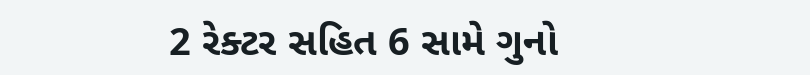2 રેક્ટર સહિત 6 સામે ગુનો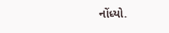નોંધ્યો.